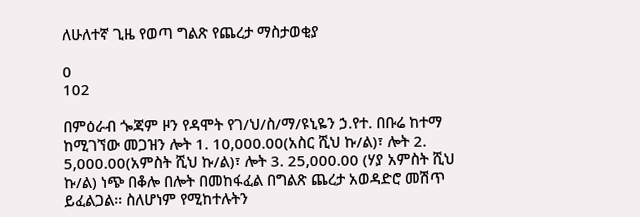ለሁለተኛ ጊዜ የወጣ ግልጽ የጨረታ ማስታወቂያ

0
102

በምዕራብ ጐጃም ዞን የዳሞት የገ/ህ/ስ/ማ/ዩኒዬን ኃ.የተ. በቡሬ ከተማ ከሚገኘው መጋዝን ሎት 1. 10,000.00(አስር ሺህ ኩ/ል)፣ ሎት 2. 5,000.00(አምስት ሺህ ኩ/ል)፣ ሎት 3. 25,000.00 (ሃያ አምስት ሺህ ኩ/ል) ነጭ በቆሎ በሎት በመከፋፈል በግልጽ ጨረታ አወዳድሮ መሽጥ ይፈልጋል፡፡ ስለሆነም የሚከተሉትን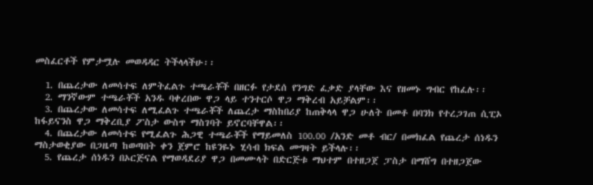መስፈርቶች የምታሟሉ መወዳዳር ትችላላችሁ፡፡

  1. በጨረታው ለመሳተፍ ለምትፈልጉ ተጫራቾች በዘርፉ የታደሰ የንግድ ፈቃድ ያላቸው እና የዘመኑ ግብር የከፈሉ፡፡
  2. ማንኛውም ተጫራቾች አንዱ ባቀረበው ዋጋ ላይ ተንተርሶ ዋጋ ማቅረብ አይቻልም፡፡
  3. በጨረታው ለመሳተፍ ለሚፈልጉ ተጫራቾች ለጨረታ ማስከበሪያ ከጠቅላላ ዋጋ ሁለት በመቶ በባንክ የተረጋገጠ ሲፒኦ ከፋይናንስ ዋጋ ማቅረቢያ ፖስታ ውስጥ ማስገባት ይኖርባቸዋል፡፡
  4. በጨረታው ለመሳተፍ የሚፈልጉ ሕጋዊ ተጫራቾች የማይመለስ 100.00 /አንድ መቶ ብር/ በመክፈል የጨረታ ሰነዱን ማስታወቂያው በጋዜጣ ከወጣበት ቀን ጀምሮ ከዩንዬኑ ሂሳብ ክፍል መግዛት ይችላሉ፡፡
  5. የጨረታ ሰነዱን በኦርጅናል የማወዳደሪያ ዋጋ በመሙላት በድርጅቱ ማህተም በተዘጋጀ ፓስታ በማሸግ በተዘጋጀው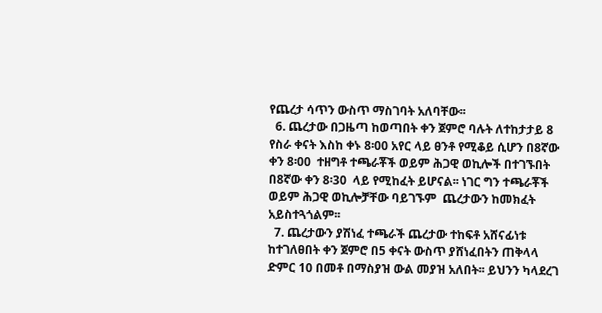የጨረታ ሳጥን ውስጥ ማስገባት አለባቸው፡፡
  6. ጨረታው በጋዜጣ ከወጣበት ቀን ጀምሮ ባሉት ለተከታታይ 8 የስራ ቀናት እስከ ቀኑ 8፡00 አየር ላይ ፀንቶ የሚቆይ ሲሆን በ8ኛው ቀን 8፡00  ተዘግቶ ተጫራቾች ወይም ሕጋዊ ወኪሎች በተገኙበት በ8ኛው ቀን 8፡30  ላይ የሚከፈት ይሆናል፡፡ ነገር ግን ተጫራቾች ወይም ሕጋዊ ወኪሎቻቸው ባይገኙም  ጨረታውን ከመክፈት አይስተጓጎልም፡፡
  7. ጨረታውን ያሽነፈ ተጫራች ጨረታው ተከፍቶ አሸናፊነቱ ከተገለፀበት ቀን ጀምሮ በ5 ቀናት ውስጥ ያሸነፈበትን ጠቅላላ ድምር 10 በመቶ በማስያዝ ውል መያዝ አለበት፡፡ ይህንን ካላደረገ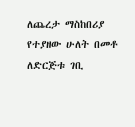ለጨረታ ማስከበሪያ የተያዘው ሁለት በመቶ ለድርጅቱ ገቢ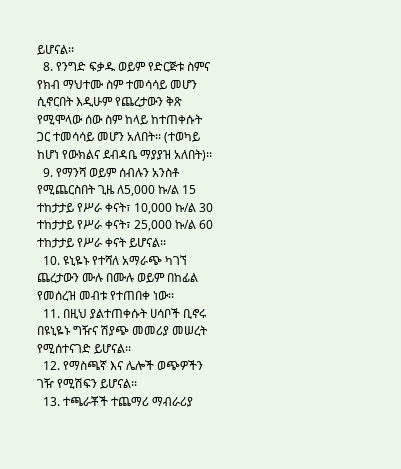ይሆናል፡፡
  8. የንግድ ፍቃዱ ወይም የድርጅቱ ስምና የክብ ማህተሙ ስም ተመሳሳይ መሆን ሲኖርበት እዲሁም የጨረታውን ቅጽ የሚሞላው ሰው ስም ከላይ ከተጠቀሱት ጋር ተመሳሳይ መሆን አለበት፡፡ (ተወካይ ከሆነ የውክልና ደብዳቤ ማያያዝ አለበት)፡፡
  9. የማንሻ ወይም ሰብሉን አንስቶ የሚጨርስበት ጊዜ ለ5,000 ኩ/ል 15 ተከታታይ የሥራ ቀናት፣ 10,000 ኩ/ል 30 ተከታታይ የሥራ ቀናት፣ 25,000 ኩ/ል 60 ተከታታይ የሥራ ቀናት ይሆናል፡፡
  10. ዩኒዬኑ የተሻለ አማራጭ ካገኘ ጨረታውን ሙሉ በሙሉ ወይም በከፊል የመሰረዝ መብቱ የተጠበቀ ነው፡፡
  11. በዚህ ያልተጠቀሱት ሀሳቦች ቢኖሩ በዩኒዬኑ ግዥና ሽያጭ መመሪያ መሠረት የሚሰተናገድ ይሆናል፡፡
  12. የማስጫኛ እና ሌሎች ወጭዎችን ገዥ የሚሽፍን ይሆናል፡፡
  13. ተጫራቾች ተጨማሪ ማብራሪያ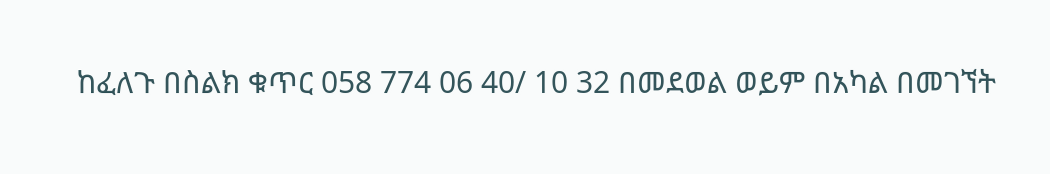ከፈለጉ በስልክ ቁጥር 058 774 06 40/ 10 32 በመደወል ወይም በአካል በመገኘት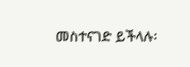መስተናገድ ይችላሉ፡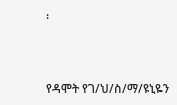፡



የዳሞት የገ/ህ/ስ/ማ/ዩኒዬን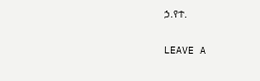ኃ.የተ.

LEAVE A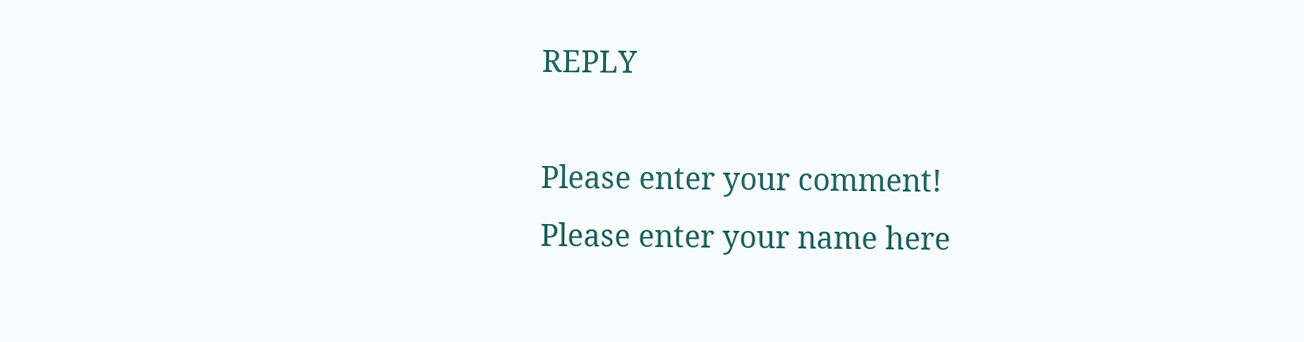REPLY

Please enter your comment!
Please enter your name here